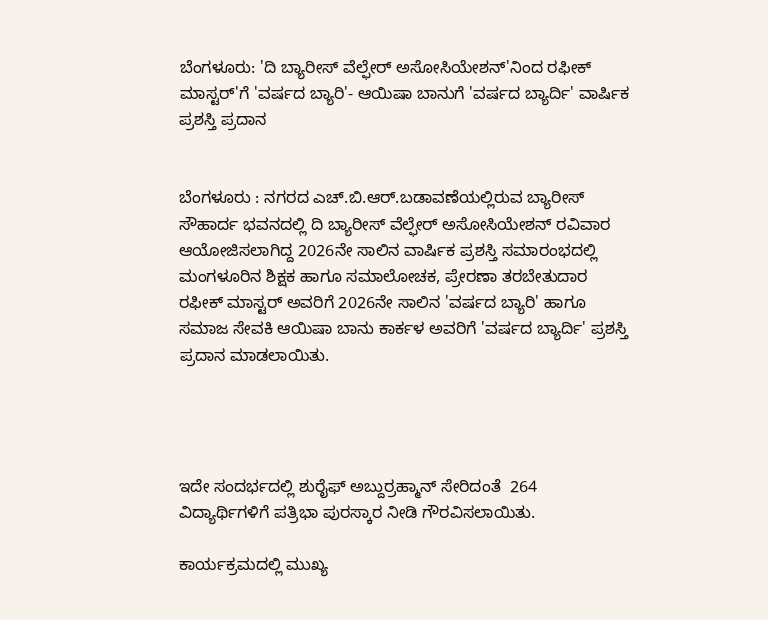ಬೆಂಗಳೂರು: 'ದಿ ಬ್ಯಾರೀಸ್ ವೆಲ್ಫೇರ್ ಅಸೋಸಿಯೇಶನ್'ನಿಂದ ರಫೀಕ್ ಮಾಸ್ಟರ್'ಗೆ 'ವರ್ಷದ ಬ್ಯಾರಿ'- ಆಯಿಷಾ ಬಾನುಗೆ 'ವರ್ಷದ ಬ್ಯಾರ್ದಿ' ವಾರ್ಷಿಕ ಪ್ರಶಸ್ತಿ ಪ್ರದಾನ


ಬೆಂಗಳೂರು : ನಗರದ ಎಚ್.ಬಿ.ಆರ್.ಬಡಾವಣೆಯಲ್ಲಿರುವ ಬ್ಯಾರೀಸ್ ಸೌಹಾರ್ದ ಭವನದಲ್ಲಿ ದಿ ಬ್ಯಾರೀಸ್ ವೆಲ್ಫೇರ್ ಅಸೋಸಿಯೇಶನ್ ರವಿವಾರ ಆಯೋಜಿಸಲಾಗಿದ್ದ 2026ನೇ ಸಾಲಿನ ವಾರ್ಷಿಕ ಪ್ರಶಸ್ತಿ ಸಮಾರಂಭದಲ್ಲಿ ಮಂಗಳೂರಿನ ಶಿಕ್ಷಕ ಹಾಗೂ ಸಮಾಲೋಚಕ, ಪ್ರೇರಣಾ ತರಬೇತುದಾರ ರಫೀಕ್ ಮಾಸ್ಟರ್ ಅವರಿಗೆ 2026ನೇ ಸಾಲಿನ 'ವರ್ಷದ ಬ್ಯಾರಿ' ಹಾಗೂ ಸಮಾಜ ಸೇವಕಿ ಆಯಿಷಾ ಬಾನು ಕಾರ್ಕಳ ಅವರಿಗೆ 'ವರ್ಷದ ಬ್ಯಾರ್ದಿ' ಪ್ರಶಸ್ತಿ ಪ್ರದಾನ ಮಾಡಲಾಯಿತು.




ಇದೇ ಸಂದರ್ಭದಲ್ಲಿ ಶುರೈಫ್ ಅಬ್ದುರ್ರಹ್ಮಾನ್ ಸೇರಿದಂತೆ  264 ವಿದ್ಯಾರ್ಥಿಗಳಿಗೆ ಪತ್ರಿಭಾ ಪುರಸ್ಕಾರ ನೀಡಿ ಗೌರವಿಸಲಾಯಿತು.

ಕಾರ್ಯಕ್ರಮದಲ್ಲಿ ಮುಖ್ಯ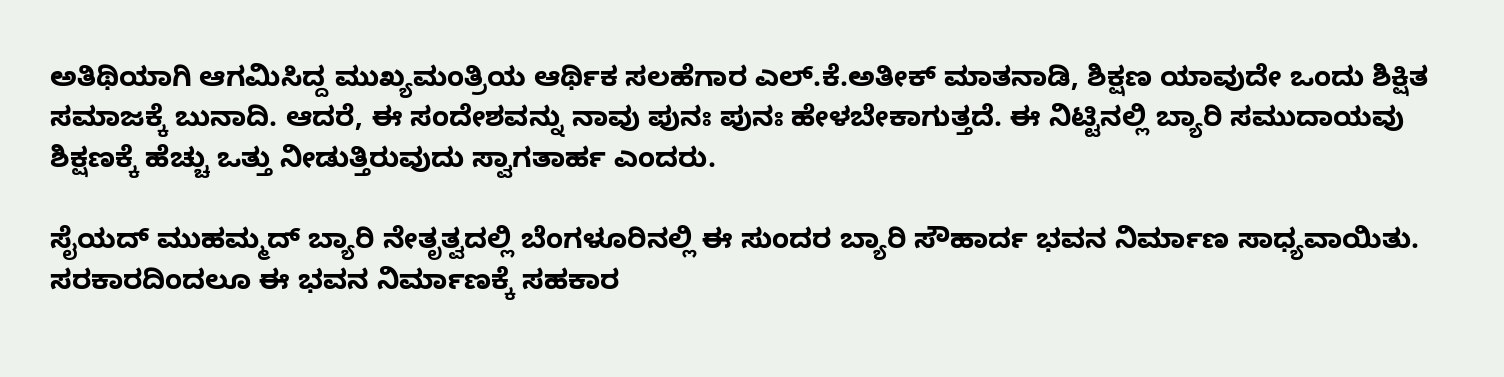ಅತಿಥಿಯಾಗಿ ಆಗಮಿಸಿದ್ದ ಮುಖ್ಯಮಂತ್ರಿಯ ಆರ್ಥಿಕ ಸಲಹೆಗಾರ ಎಲ್.ಕೆ.ಅತೀಕ್ ಮಾತನಾಡಿ, ಶಿಕ್ಷಣ ಯಾವುದೇ ಒಂದು ಶಿಕ್ಷಿತ ಸಮಾಜಕ್ಕೆ ಬುನಾದಿ. ಆದರೆ, ಈ ಸಂದೇಶವನ್ನು ನಾವು ಪುನಃ ಪುನಃ ಹೇಳಬೇಕಾಗುತ್ತದೆ. ಈ ನಿಟ್ಟಿನಲ್ಲಿ ಬ್ಯಾರಿ ಸಮುದಾಯವು ಶಿಕ್ಷಣಕ್ಕೆ ಹೆಚ್ಚು ಒತ್ತು ನೀಡುತ್ತಿರುವುದು ಸ್ವಾಗತಾರ್ಹ ಎಂದರು.

ಸೈಯದ್ ಮುಹಮ್ಮದ್ ಬ್ಯಾರಿ ನೇತೃತ್ವದಲ್ಲಿ ಬೆಂಗಳೂರಿನಲ್ಲಿ ಈ ಸುಂದರ ಬ್ಯಾರಿ ಸೌಹಾರ್ದ ಭವನ ನಿರ್ಮಾಣ ಸಾಧ್ಯವಾಯಿತು. ಸರಕಾರದಿಂದಲೂ ಈ ಭವನ ನಿರ್ಮಾಣಕ್ಕೆ ಸಹಕಾರ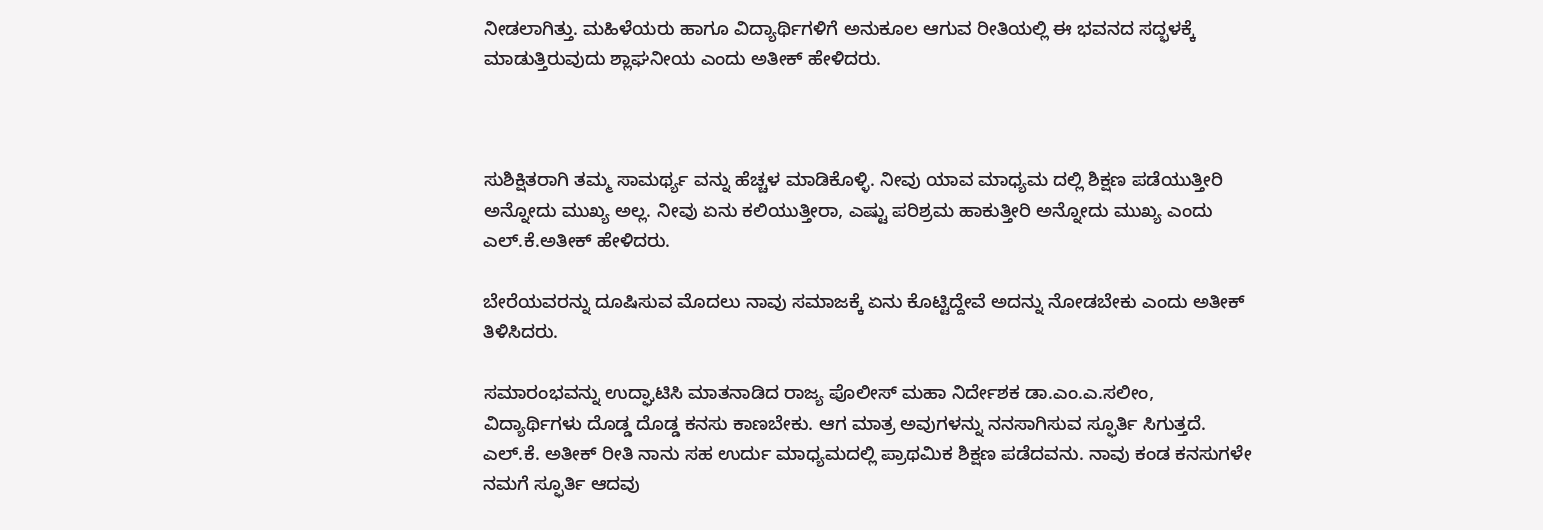ನೀಡಲಾಗಿತ್ತು. ಮಹಿಳೆಯರು ಹಾಗೂ ವಿದ್ಯಾರ್ಥಿಗಳಿಗೆ ಅನುಕೂಲ ಆಗುವ ರೀತಿಯಲ್ಲಿ ಈ ಭವನದ ಸದ್ಭಳಕ್ಕೆ ಮಾಡುತ್ತಿರುವುದು ಶ್ಲಾಘನೀಯ ಎಂದು ಅತೀಕ್ ಹೇಳಿದರು.



ಸುಶಿಕ್ಷಿತರಾಗಿ ತಮ್ಮ ಸಾಮರ್ಥ್ಯ ವನ್ನು ಹೆಚ್ಚಳ ಮಾಡಿಕೊಳ್ಳಿ. ನೀವು ಯಾವ ಮಾಧ್ಯಮ ದಲ್ಲಿ ಶಿಕ್ಷಣ ಪಡೆಯುತ್ತೀರಿ ಅನ್ನೋದು ಮುಖ್ಯ ಅಲ್ಲ. ನೀವು ಏನು ಕಲಿಯುತ್ತೀರಾ, ಎಷ್ಟು ಪರಿಶ್ರಮ ಹಾಕುತ್ತೀರಿ ಅನ್ನೋದು ಮುಖ್ಯ ಎಂದು ಎಲ್.ಕೆ.ಅತೀಕ್ ಹೇಳಿದರು.

ಬೇರೆಯವರನ್ನು ದೂಷಿಸುವ ಮೊದಲು ನಾವು ಸಮಾಜಕ್ಕೆ ಏನು ಕೊಟ್ಟಿದ್ದೇವೆ ಅದನ್ನು ನೋಡಬೇಕು ಎಂದು ಅತೀಕ್ ತಿಳಿಸಿದರು.

ಸಮಾರಂಭವನ್ನು ಉದ್ಘಾಟಿಸಿ ಮಾತನಾಡಿದ ರಾಜ್ಯ ಪೊಲೀಸ್ ಮಹಾ ನಿರ್ದೇಶಕ ಡಾ.ಎಂ.ಎ.ಸಲೀಂ, ವಿದ್ಯಾರ್ಥಿಗಳು ದೊಡ್ಡ ದೊಡ್ಡ ಕನಸು ಕಾಣಬೇಕು. ಆಗ ಮಾತ್ರ ಅವುಗಳನ್ನು ನನಸಾಗಿಸುವ ಸ್ಫೂರ್ತಿ ಸಿಗುತ್ತದೆ. ಎಲ್.ಕೆ. ಅತೀಕ್ ರೀತಿ ನಾನು ಸಹ ಉರ್ದು ಮಾಧ್ಯಮದಲ್ಲಿ ಪ್ರಾಥಮಿಕ ಶಿಕ್ಷಣ ಪಡೆದವನು. ನಾವು ಕಂಡ ಕನಸುಗಳೇ ನಮಗೆ ಸ್ಫೂರ್ತಿ ಆದವು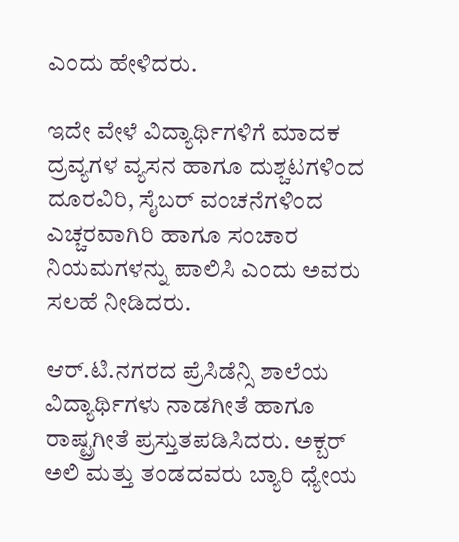ಎಂದು ಹೇಳಿದರು.

ಇದೇ ವೇಳೆ ವಿದ್ಯಾರ್ಥಿಗಳಿಗೆ ಮಾದಕ ದ್ರವ್ಯಗಳ ವ್ಯಸನ ಹಾಗೂ ದುಶ್ಚಟಗಳಿಂದ ದೂರವಿರಿ, ಸೈಬರ್ ವಂಚನೆಗಳಿಂದ ಎಚ್ಚರವಾಗಿರಿ ಹಾಗೂ ಸಂಚಾರ ನಿಯಮಗಳನ್ನು ಪಾಲಿಸಿ ಎಂದು ಅವರು ಸಲಹೆ ನೀಡಿದರು.

ಆರ್.ಟಿ.ನಗರದ ಪ್ರೆಸಿಡೆನ್ಸಿ ಶಾಲೆಯ ವಿದ್ಯಾರ್ಥಿಗಳು ನಾಡಗೀತೆ ಹಾಗೂ ರಾಷ್ಟ್ರಗೀತೆ ಪ್ರಸ್ತುತಪಡಿಸಿದರು. ಅಕ್ಬರ್ ಅಲಿ ಮತ್ತು ತಂಡದವರು ಬ್ಯಾರಿ ಧ್ಯೇಯ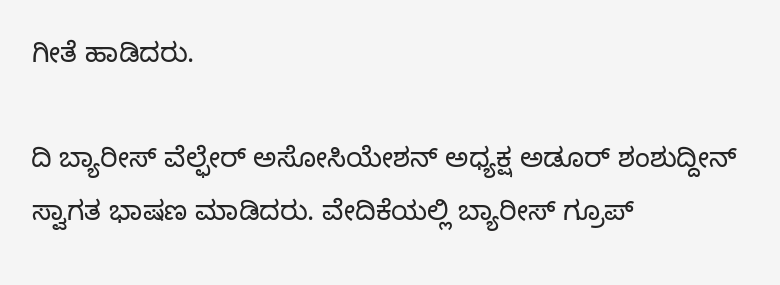ಗೀತೆ ಹಾಡಿದರು.

ದಿ ಬ್ಯಾರೀಸ್ ವೆಲ್ಫೇರ್ ಅಸೋಸಿಯೇಶನ್ ಅಧ್ಯಕ್ಷ ಅಡೂರ್ ಶಂಶುದ್ದೀನ್ ಸ್ವಾಗತ ಭಾಷಣ ಮಾಡಿದರು. ವೇದಿಕೆಯಲ್ಲಿ ಬ್ಯಾರೀಸ್ ಗ್ರೂಪ್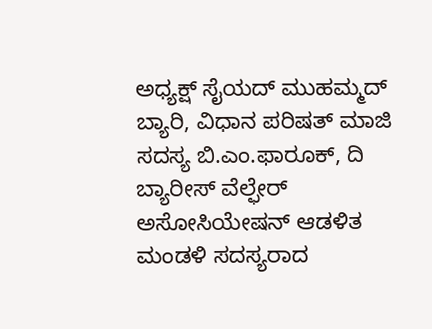ಅಧ್ಯಕ್ಷ್ ಸೈಯದ್ ಮುಹಮ್ಮದ್ ಬ್ಯಾರಿ, ವಿಧಾನ ಪರಿಷತ್ ಮಾಜಿ ಸದಸ್ಯ ಬಿ.ಎಂ.ಫಾರೂಕ್, ದಿ ಬ್ಯಾರೀಸ್ ವೆಲ್ಫೇರ್ ಅಸೋಸಿಯೇಷನ್ ಆಡಳಿತ ಮಂಡಳಿ ಸದಸ್ಯರಾದ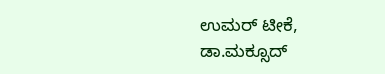ಉಮರ್ ಟೀಕೆ, ಡಾ.ಮಕ್ಸೂದ್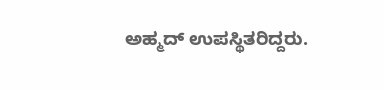ಅಹ್ಮದ್ ಉಪಸ್ಥಿತರಿದ್ದರು.